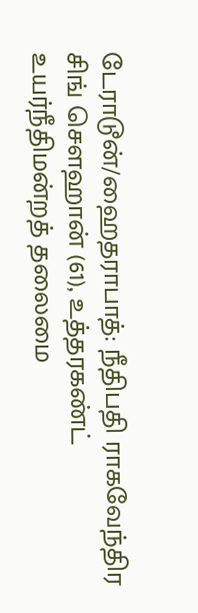டேராடூன்/ஹைதராபாத்: நீதிபதி ராகவேந்திர சிங் சௌஹான் (61), உத்தரகண்ட் உயர்நீதிமன்றத் தலைமை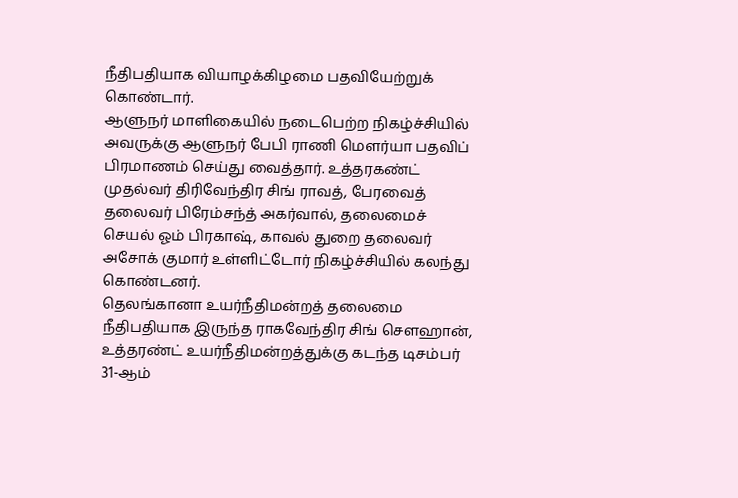நீதிபதியாக வியாழக்கிழமை பதவியேற்றுக் கொண்டார்.
ஆளுநர் மாளிகையில் நடைபெற்ற நிகழ்ச்சியில் அவருக்கு ஆளுநர் பேபி ராணி மௌர்யா பதவிப் பிரமாணம் செய்து வைத்தார். உத்தரகண்ட் முதல்வர் திரிவேந்திர சிங் ராவத், பேரவைத் தலைவர் பிரேம்சந்த் அகர்வால், தலைமைச் செயல் ஓம் பிரகாஷ், காவல் துறை தலைவர் அசோக் குமார் உள்ளிட்டோர் நிகழ்ச்சியில் கலந்து கொண்டனர்.
தெலங்கானா உயர்நீதிமன்றத் தலைமை நீதிபதியாக இருந்த ராகவேந்திர சிங் சௌஹான், உத்தரண்ட் உயர்நீதிமன்றத்துக்கு கடந்த டிசம்பர் 31-ஆம்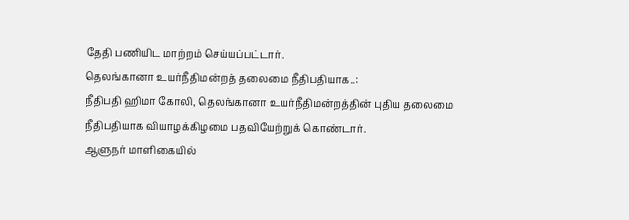தேதி பணியிட மாற்றம் செய்யப்பட்டார்.
தெலங்கானா உயர்நீதிமன்றத் தலைமை நீதிபதியாக..:
நீதிபதி ஹிமா கோலி, தெலங்கானா உயர்நீதிமன்றத்தின் புதிய தலைமை நீதிபதியாக வியாழக்கிழமை பதவியேற்றுக் கொண்டார்.
ஆளுநர் மாளிகையில்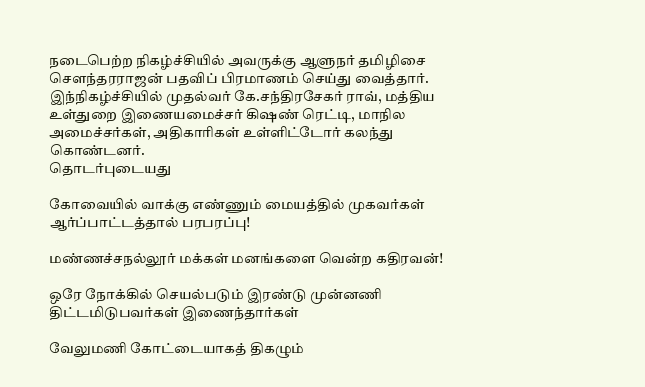நடைபெற்ற நிகழ்ச்சியில் அவருக்கு ஆளுநர் தமிழிசை சௌந்தரராஜன் பதவிப் பிரமாணம் செய்து வைத்தார். இந்நிகழ்ச்சியில் முதல்வர் கே.சந்திரசேகர் ராவ், மத்திய உள்துறை இணையமைச்சர் கிஷண் ரெட்டி, மாநில அமைச்சர்கள், அதிகாரிகள் உள்ளிட்டோர் கலந்து கொண்டனர்.
தொடர்புடையது

கோவையில் வாக்கு எண்ணும் மையத்தில் முகவர்கள் ஆர்ப்பாட்டத்தால் பரபரப்பு!

மண்ணச்சநல்லூர் மக்கள் மனங்களை வென்ற கதிரவன்!

ஒரே நோக்கில் செயல்படும் இரண்டு முன்னணி திட்டமிடுபவர்கள் இணைந்தார்கள்

வேலுமணி கோட்டையாகத் திகழும்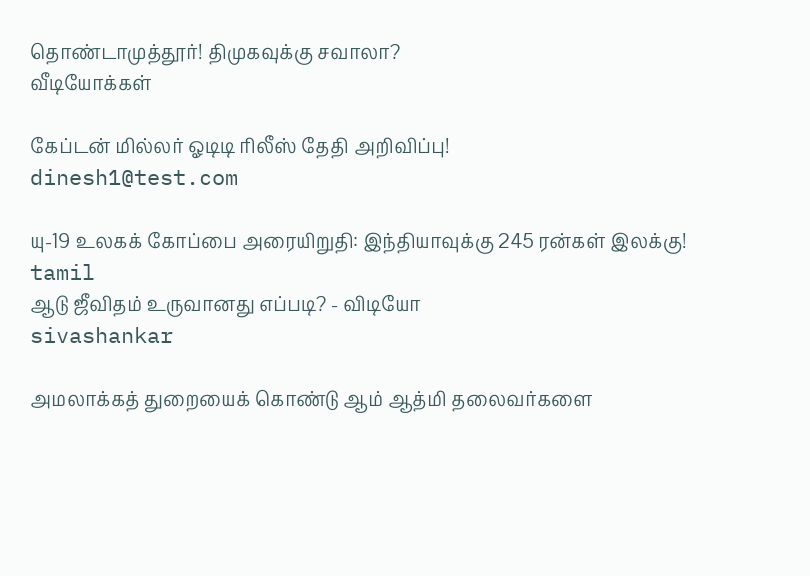தொண்டாமுத்தூர்! திமுகவுக்கு சவாலா?
வீடியோக்கள்

கேப்டன் மில்லர் ஓடிடி ரிலீஸ் தேதி அறிவிப்பு!
dinesh1@test.com

யு-19 உலகக் கோப்பை அரையிறுதி: இந்தியாவுக்கு 245 ரன்கள் இலக்கு!
tamil
ஆடு ஜீவிதம் உருவானது எப்படி? - விடியோ
sivashankar

அமலாக்கத் துறையைக் கொண்டு ஆம் ஆத்மி தலைவர்களை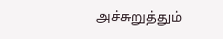அச்சுறுத்தும்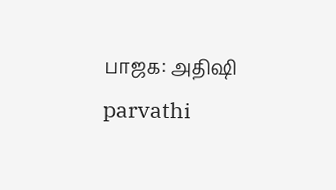பாஜக: அதிஷி
parvathi